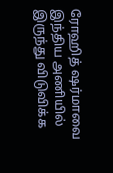ரோஹித் ஷர்மாவை இந்திய அணியில் இருந்து விடுவிக்க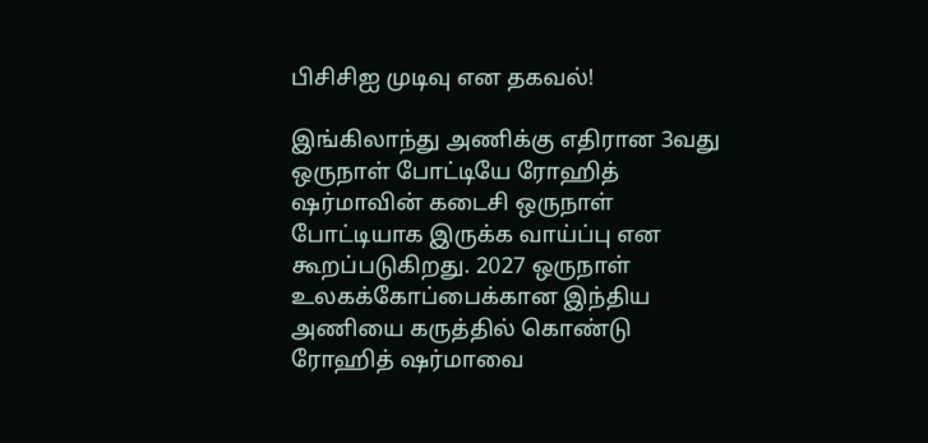பிசிசிஐ முடிவு என தகவல்!

இங்கிலாந்து அணிக்கு எதிரான 3வது ஒருநாள் போட்டியே ரோஹித் ஷர்மாவின் கடைசி ஒருநாள் போட்டியாக இருக்க வாய்ப்பு என கூறப்படுகிறது. 2027 ஒருநாள் உலகக்கோப்பைக்கான இந்திய அணியை கருத்தில் கொண்டு ரோஹித் ஷர்மாவை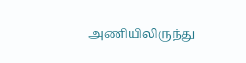அணியிலிருந்து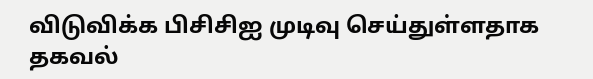விடுவிக்க பிசிசிஐ முடிவு செய்துள்ளதாக தகவல்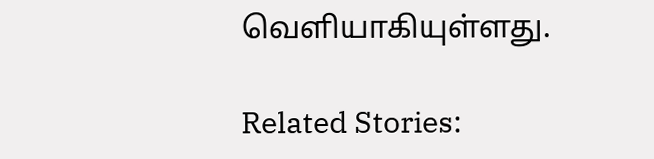வெளியாகியுள்ளது.

Related Stories: